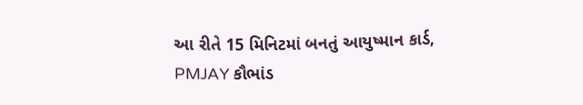આ રીતે 15 મિનિટમાં બનતું આયુષ્માન કાર્ડ, PMJAY કૌભાંડ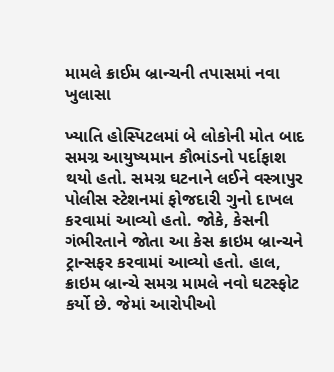મામલે ક્રાઈમ બ્રાન્ચની તપાસમાં નવા ખુલાસા

ખ્યાતિ હોસ્પિટલમાં બે લોકોની મોત બાદ સમગ્ર આયુષ્યમાન કૌભાંડનો પર્દાફાશ થયો હતો. સમગ્ર ઘટનાને લઈને વસ્ત્રાપુર પોલીસ સ્ટેશનમાં ફોજદારી ગુનો દાખલ કરવામાં આવ્યો હતો. જોકે, કેસની ગંભીરતાને જોતા આ કેસ ક્રાઇમ બ્રાન્ચને ટ્રાન્સફર કરવામાં આવ્યો હતો. હાલ, ક્રાઇમ બ્રાન્ચે સમગ્ર મામલે નવો ઘટસ્ફોટ કર્યો છે. જેમાં આરોપીઓ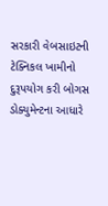સરકારી વેબસાઇટની ટેક્નિકલ ખામીનો દુરૂપયોગ કરી બોગસ ડોક્યુમેન્ટના આધારે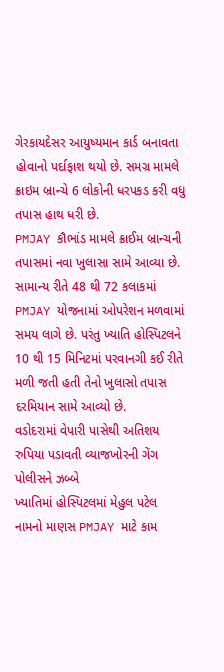ગેરકાયદેસર આયુષ્યમાન કાર્ડ બનાવતા હોવાનો પર્દાફાશ થયો છે. સમગ્ર મામલે ક્રાઇમ બ્રાન્ચે 6 લોકોની ધરપકડ કરી વધુ તપાસ હાથ ધરી છે.
PMJAY કૌભાંડ મામલે ક્રાઈમ બ્રાન્ચની તપાસમાં નવા ખુલાસા સામે આવ્યા છે. સામાન્ય રીતે 48 થી 72 કલાકમાં PMJAY યોજનામાં ઓપરેશન મળવામાં સમય લાગે છે. પરંતુ ખ્યાતિ હોસ્પિટલને 10 થી 15 મિનિટમાં પરવાનગી કઈ રીતે મળી જતી હતી તેનો ખુલાસો તપાસ દરમિયાન સામે આવ્યો છે.
વડોદરામાં વેપારી પાસેથી અતિશય રુપિયા પડાવતી વ્યાજખોરની ગેંગ પોલીસને ઝબ્બે
ખ્યાતિમાં હોસ્પિટલમાં મેહુલ પટેલ નામનો માણસ PMJAY માટે કામ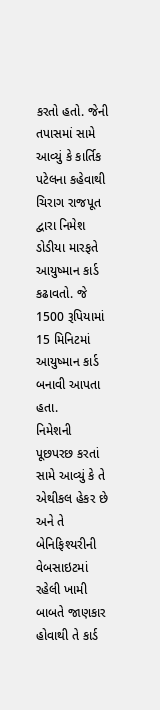કરતો હતો. જેની તપાસમાં સામે આવ્યું કે કાર્તિક પટેલના કહેવાથી ચિરાગ રાજપૂત દ્વારા નિમેશ ડોડીયા મારફતે આયુષ્માન કાર્ડ કઢાવતો. જે 1500 રૂપિયામાં 15 મિનિટમાં આયુષ્માન કાર્ડ બનાવી આપતા હતા.
નિમેશની પૂછપરછ કરતાં સામે આવ્યું કે તે એથીકલ હેકર છે અને તે બેનિફિશ્યરીની વેબસાઇટમાં રહેલી ખામી બાબતે જાણકાર હોવાથી તે કાર્ડ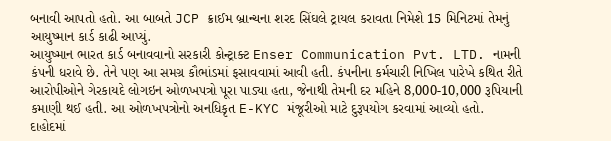બનાવી આપતો હતો. આ બાબતે JCP ક્રાઈમ બ્રાન્ચના શરદ સિંઘલે ટ્રાયલ કરાવતા નિમેશે 15 મિનિટમાં તેમનું આયુષ્માન કાર્ડ કાઢી આપ્યું.
આયુષ્માન ભારત કાર્ડ બનાવવાનો સરકારી કોન્ટ્રાક્ટ Enser Communication Pvt. LTD. નામની કંપની ધરાવે છે. તેને પણ આ સમગ્ર કૌભાંડમાં ફસાવવામાં આવી હતી. કંપનીના કર્મચારી નિખિલ પારેખે કથિત રીતે આરોપીઓને ગેરકાયદે લોગઇન ઓળખપત્રો પૂરા પાડ્યા હતા, જેનાથી તેમની દર મહિને 8,000-10,000 રૂપિયાની કમાણી થઈ હતી. આ ઓળખપત્રોનો અનધિકૃત E-KYC મંજૂરીઓ માટે દુરૂપયોગ કરવામાં આવ્યો હતો.
દાહોદમાં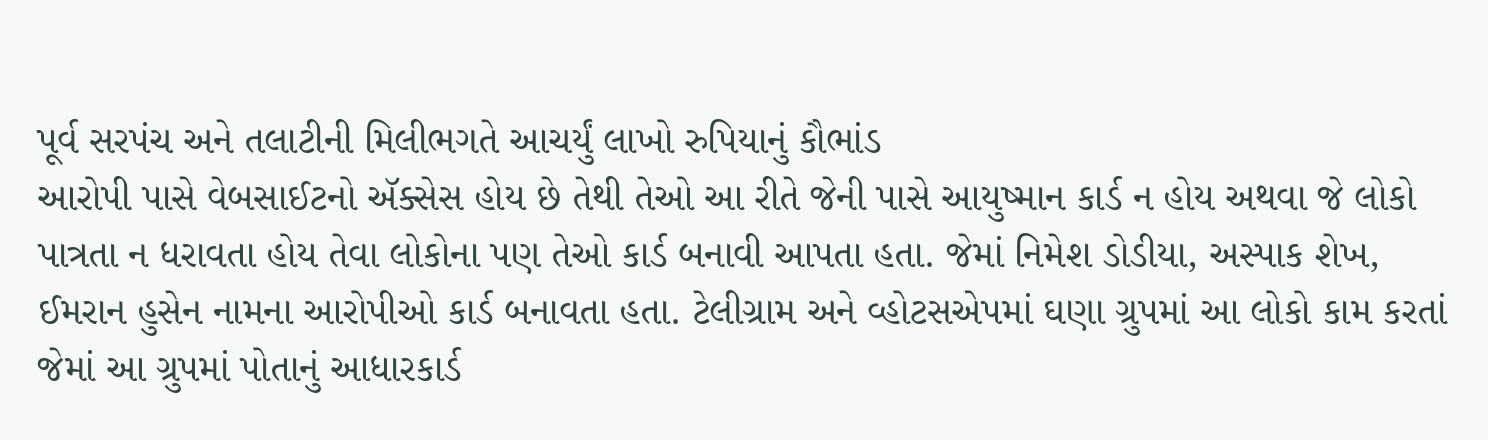પૂર્વ સરપંચ અને તલાટીની મિલીભગતે આચર્યું લાખો રુપિયાનું કૌભાંડ
આરોપી પાસે વેબસાઈટનો ઍક્સેસ હોય છે તેથી તેઓ આ રીતે જેની પાસે આયુષ્માન કાર્ડ ન હોય અથવા જે લોકો પાત્રતા ન ધરાવતા હોય તેવા લોકોના પણ તેઓ કાર્ડ બનાવી આપતા હતા. જેમાં નિમેશ ડોડીયા, અસ્પાક શેખ, ઈમરાન હુસેન નામના આરોપીઓ કાર્ડ બનાવતા હતા. ટેલીગ્રામ અને વ્હોટસએપમાં ઘણા ગ્રુપમાં આ લોકો કામ કરતાં જેમાં આ ગ્રુપમાં પોતાનું આધારકાર્ડ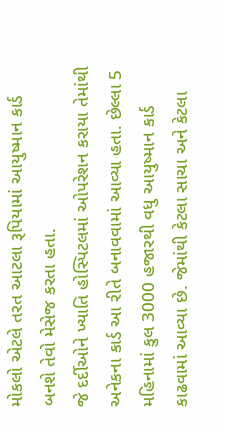મોકલો એટલે તરત આટલા રૂપિયામાં આયુષ્માન કાર્ડ બનશે તેવો મેસેજ કરતા હતા.
જે દર્દીઓને ખ્યાતિ હોસ્પિટલમાં ઓપરેશન કરાયા તેમાંથી અનેકના કાર્ડ આ રીતે બનાવવામાં આવ્યા હતા. છેલ્લા 5 મહિનામાં કુલ 3000 હજારથી વધુ આયુષ્માન કાર્ડ કાઢવામાં આવ્યા છે. જેમાંથી કેટલા સાચા અને કેટલા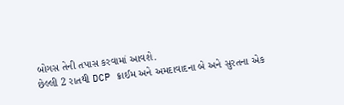બોગસ તેની તપાસ કરવામાં આવશે.
છેલ્લી 2 રાતથી DCP ક્રાઈમ અને અમદાવાદના બે અને સુરતના એક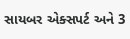સાયબર એક્સપર્ટ અને 3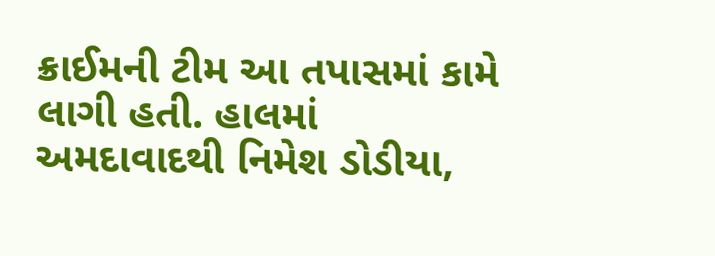ક્રાઈમની ટીમ આ તપાસમાં કામે લાગી હતી. હાલમાં અમદાવાદથી નિમેશ ડોડીયા,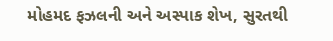મોહમદ ફઝલની અને અસ્પાક શેખ, સુરતથી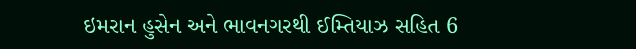ઇમરાન હુસેન અને ભાવનગરથી ઈમ્તિયાઝ સહિત 6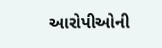આરોપીઓની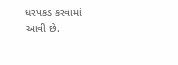ધરપકડ કરવામાં આવી છે.